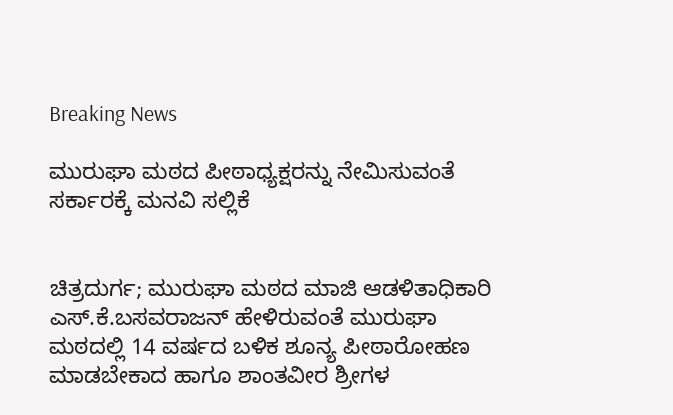Breaking News

ಮುರುಘಾ ಮಠದ ಪೀಠಾಧ್ಯಕ್ಷರನ್ನು ನೇಮಿಸುವಂತೆ ಸರ್ಕಾರಕ್ಕೆ ಮನವಿ ಸಲ್ಲಿಕೆ


ಚಿತ್ರದುರ್ಗ; ಮುರುಘಾ ಮಠದ ಮಾಜಿ ಆಡಳಿತಾಧಿಕಾರಿ ಎಸ್.ಕೆ.ಬಸವರಾಜನ್ ಹೇಳಿರುವಂತೆ ಮುರುಘಾ ಮಠದಲ್ಲಿ 14 ವರ್ಷದ ಬಳಿಕ ಶೂನ್ಯ ಪೀಠಾರೋಹಣ ಮಾಡಬೇಕಾದ ಹಾಗೂ ಶಾಂತವೀರ ಶ್ರೀಗಳ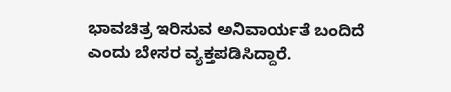ಭಾವಚಿತ್ರ ಇರಿಸುವ ಅನಿವಾರ್ಯತೆ ಬಂದಿದೆ ಎಂದು ಬೇಸರ ವ್ಯಕ್ತಪಡಿಸಿದ್ದಾರೆ.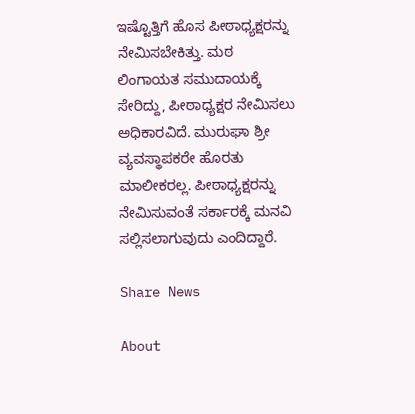ಇಷ್ಟೊತ್ತಿಗೆ ಹೊಸ ಪೀಠಾಧ್ಯಕ್ಷರನ್ನು ನೇಮಿಸಬೇಕಿತ್ತು. ಮಠ ಲಿಂಗಾಯತ ಸಮುದಾಯಕ್ಕೆ ಸೇರಿದ್ದು, ಪೀಠಾಧ್ಯಕ್ಷರ ನೇಮಿಸಲು ಅಧಿಕಾರವಿದೆ. ಮುರುಘಾ ಶ್ರೀ ವ್ಯವಸ್ಥಾಪಕರೇ ಹೊರತು ಮಾಲೀಕರಲ್ಲ. ಪೀಠಾಧ್ಯಕ್ಷರನ್ನು ನೇಮಿಸುವಂತೆ ಸರ್ಕಾರಕ್ಕೆ ಮನವಿ ಸಲ್ಲಿಸಲಾಗುವುದು ಎಂದಿದ್ದಾರೆ.

Share News

About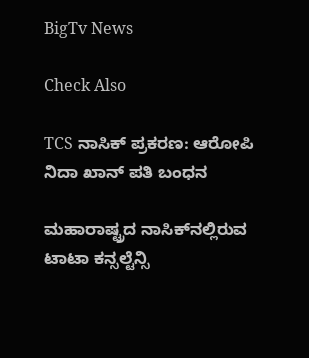BigTv News

Check Also

TCS ನಾಸಿಕ್ ಪ್ರಕರಣ: ಆರೋಪಿ ನಿದಾ ಖಾನ್ ಪತಿ ಬಂಧನ

ಮಹಾರಾಷ್ಟ್ರದ ನಾಸಿಕ್‌ನಲ್ಲಿರುವ ಟಾಟಾ ಕನ್ಸಲ್ಟೆನ್ಸಿ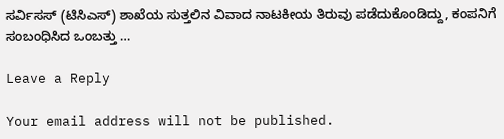ಸರ್ವಿಸಸ್ (ಟಿಸಿಎಸ್) ಶಾಖೆಯ ಸುತ್ತಲಿನ ವಿವಾದ ನಾಟಕೀಯ ತಿರುವು ಪಡೆದುಕೊಂಡಿದ್ದು, ಕಂಪನಿಗೆ ಸಂಬಂಧಿಸಿದ ಒಂಬತ್ತು …

Leave a Reply

Your email address will not be published.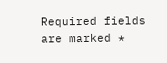Required fields are marked *